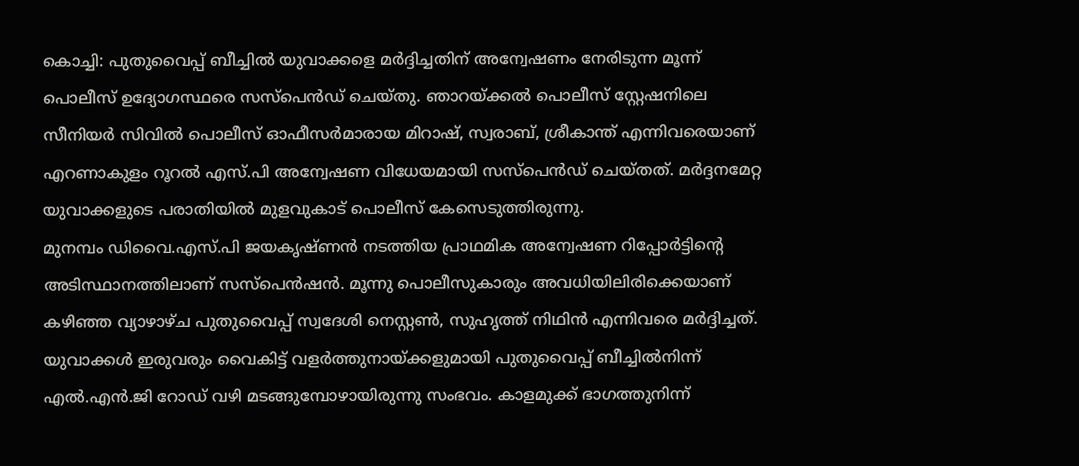കൊച്ചി: പുതുവൈപ്പ് ബീച്ചിൽ യുവാക്കളെ മർദ്ദിച്ചതിന് അന്വേഷണം നേരിടുന്ന മൂന്ന് പൊലീസ് ഉദ്യോഗസ്ഥരെ സസ്പെൻഡ് ചെയ്തു. ഞാറയ്ക്കൽ പൊലീസ് സ്റ്റേഷനിലെ സീനിയർ സിവിൽ പൊലീസ് ഓഫീസർമാരായ മിറാഷ്, സ്വരാബ്, ശ്രീകാന്ത് എന്നിവരെയാണ് എറണാകുളം റൂറൽ എസ്.പി അന്വേഷണ വിധേയമായി സസ്പെൻഡ് ചെയ്തത്. മർദ്ദനമേറ്റ യുവാക്കളുടെ പരാതിയിൽ മുളവുകാട് പൊലീസ് കേസെടുത്തിരുന്നു.
മുനമ്പം ഡിവൈ.എസ്.പി ജയകൃഷ്ണൻ നടത്തിയ പ്രാഥമിക അന്വേഷണ റിപ്പോർട്ടിന്റെ അടിസ്ഥാനത്തിലാണ് സസ്പെൻഷൻ. മൂന്നു പൊലീസുകാരും അവധിയിലിരിക്കെയാണ് കഴിഞ്ഞ വ്യാഴാഴ്ച പുതുവൈപ്പ് സ്വദേശി നെസ്റ്റൺ, സുഹൃത്ത് നിഥിൻ എന്നിവരെ മർദ്ദിച്ചത്. യുവാക്കൾ ഇരുവരും വൈകിട്ട് വളർത്തുനായ്ക്കളുമായി പുതുവൈപ്പ് ബീച്ചിൽനിന്ന് എൽ.എൻ.ജി റോഡ് വഴി മടങ്ങുമ്പോഴായിരുന്നു സംഭവം. കാളമുക്ക് ഭാഗത്തുനിന്ന്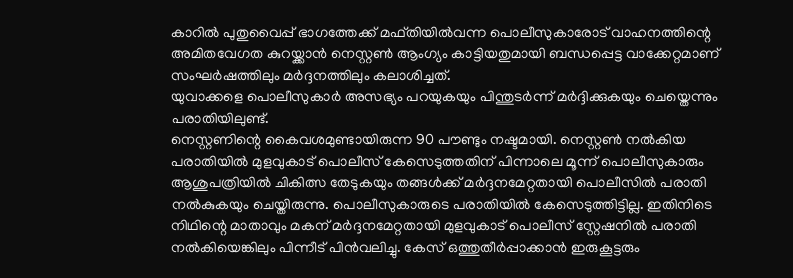കാറിൽ പുതുവൈപ്പ് ഭാഗത്തേക്ക് മഫ്തിയിൽവന്ന പൊലീസുകാരോട് വാഹനത്തിന്റെ അമിതവേഗത കുറയ്ക്കാൻ നെസ്റ്റൺ ആംഗ്യം കാട്ടിയതുമായി ബന്ധപ്പെട്ട വാക്കേറ്റമാണ് സംഘർഷത്തിലും മർദ്ദനത്തിലും കലാശിച്ചത്.
യുവാക്കളെ പൊലീസുകാർ അസഭ്യം പറയുകയും പിന്തുടർന്ന് മർദ്ദിക്കുകയും ചെയ്തെന്നും പരാതിയിലുണ്ട്.
നെസ്റ്റണിന്റെ കൈവശമുണ്ടായിരുന്ന 90 പൗണ്ടും നഷ്ടമായി. നെസ്റ്റൺ നൽകിയ പരാതിയിൽ മുളവുകാട് പൊലീസ് കേസെടുത്തതിന് പിന്നാലെ മൂന്ന് പൊലീസുകാരും ആശുപത്രിയിൽ ചികിത്സ തേടുകയും തങ്ങൾക്ക് മർദ്ദനമേറ്റതായി പൊലീസിൽ പരാതി നൽകുകയും ചെയ്തിരുന്നു. പൊലീസുകാരുടെ പരാതിയിൽ കേസെടുത്തിട്ടില്ല. ഇതിനിടെ നിഥിന്റെ മാതാവും മകന് മർദ്ദനമേറ്റതായി മുളവുകാട് പൊലീസ് സ്റ്റേഷനിൽ പരാതി നൽകിയെങ്കിലും പിന്നീട് പിൻവലിച്ചു. കേസ് ഒത്തുതീർപ്പാക്കാൻ ഇരുകൂട്ടരും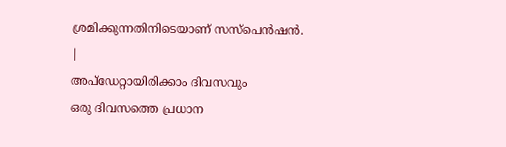ശ്രമിക്കുന്നതിനിടെയാണ് സസ്പെൻഷൻ.
|
അപ്ഡേറ്റായിരിക്കാം ദിവസവും
ഒരു ദിവസത്തെ പ്രധാന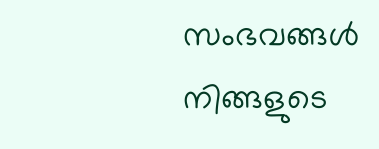സംഭവങ്ങൾ നിങ്ങളുടെ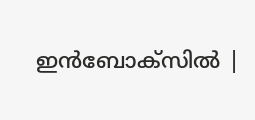ഇൻബോക്സിൽ |